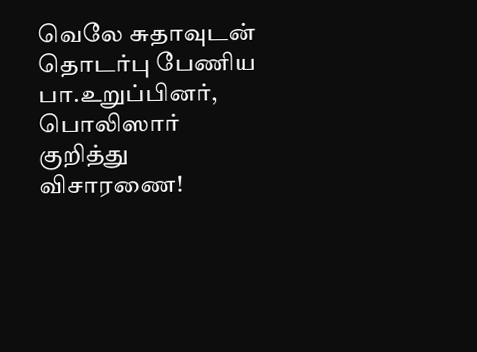வெலே சுதாவுடன் தொடர்பு பேணிய பா.உறுப்பினர், பொலிஸார் குறித்து விசாரணை!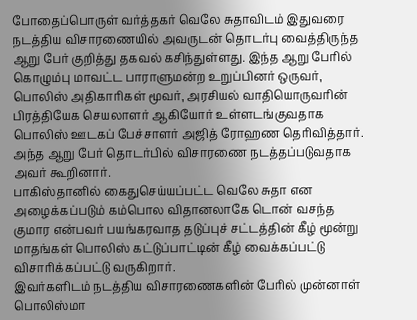போதைப்பொருள் வர்த்தகர் வெலே சுதாவிடம் இதுவரை நடத்திய விசாரணையில் அவருடன் தொடர்பு வைத்திருந்த ஆறு பேர் குறித்து தகவல் கசிந்துள்ளது. இந்த ஆறு பேரில் கொழும்பு மாவட்ட பாராளுமன்ற உறுப்பினர் ஒருவர், பொலிஸ் அதிகாரிகள் மூவர், அரசியல் வாதியொருவரின் பிரத்தியேக செயலாளர் ஆகியோர் உள்ளடங்குவதாக பொலிஸ் ஊடகப் பேச்சாளர் அஜித் ரோஹண தெரிவித்தார்.
அந்த ஆறு பேர் தொடர்பில் விசாரணை நடத்தப்படுவதாக அவர் கூறினார்.
பாகிஸ்தானில் கைதுசெய்யப்பட்ட வெலே சுதா என அழைக்கப்படும் கம்பொல விதானலாகே டொன் வசந்த குமார என்பவர் பயங்கரவாத தடுப்புச் சட்டத்தின் கீழ் மூன்று மாதங்கள் பொலிஸ் கட்டுப்பாட்டின் கீழ் வைக்கப்பட்டு விசாரிக்கப்பட்டு வருகிறார்.
இவர்களிடம் நடத்திய விசாரணைகளின் பேரில் முன்னாள் பொலிஸ்மா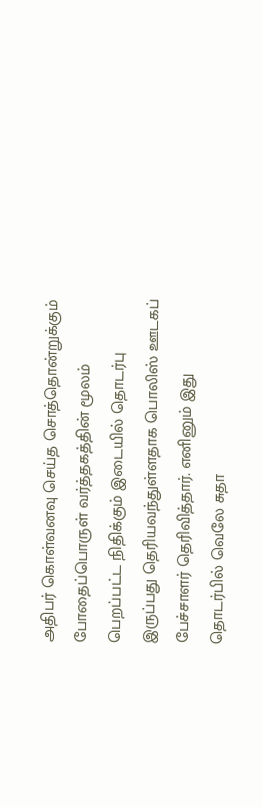அதிபர் கொள்வனவு செய்த சொத்தொன்றுக்கும் போதைப்பொருள் வர்த்தகத்தின் மூலம் பெறப்பட்ட நிதிக்கும் இடையில் தொடர்பு இருப்பது தெரியவந்துள்ளதாக பொலிஸ் ஊடகப் பேச்சாளர் தெரிவித்தார். எனினும் இது தொடர்பில் வெலே சுதா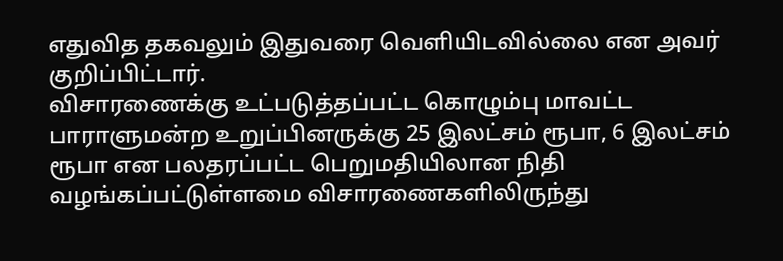எதுவித தகவலும் இதுவரை வெளியிடவில்லை என அவர் குறிப்பிட்டார்.
விசாரணைக்கு உட்படுத்தப்பட்ட கொழும்பு மாவட்ட பாராளுமன்ற உறுப்பினருக்கு 25 இலட்சம் ரூபா, 6 இலட்சம் ரூபா என பலதரப்பட்ட பெறுமதியிலான நிதி வழங்கப்பட்டுள்ளமை விசாரணைகளிலிருந்து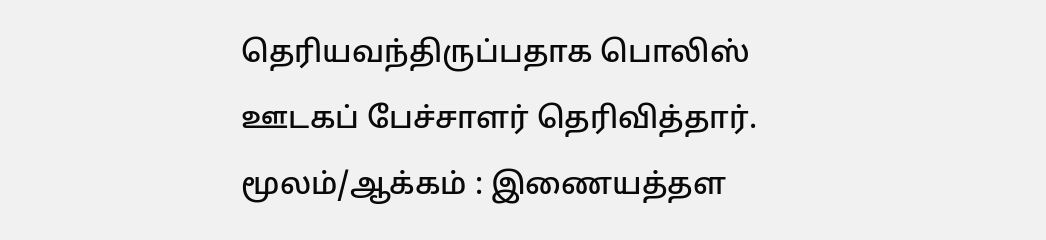தெரியவந்திருப்பதாக பொலிஸ் ஊடகப் பேச்சாளர் தெரிவித்தார்.
மூலம்/ஆக்கம் : இணையத்தள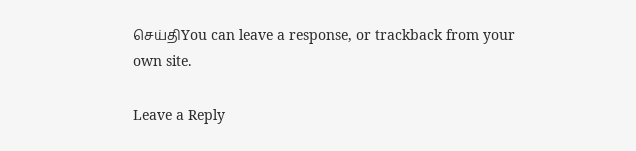செய்திYou can leave a response, or trackback from your own site.

Leave a Reply